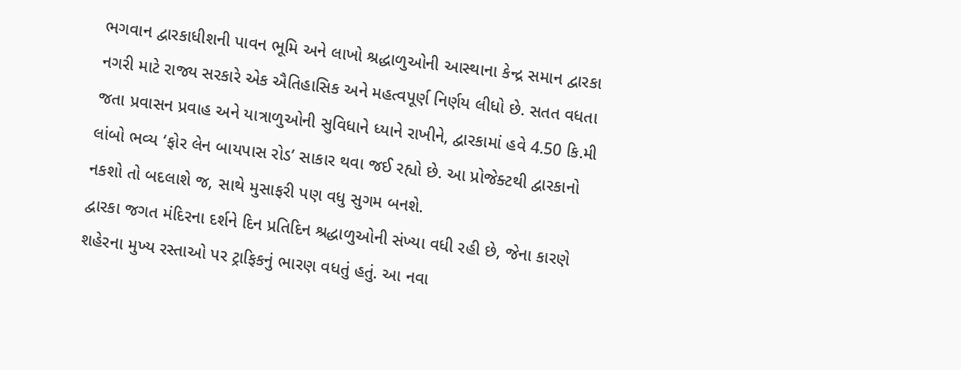ભગવાન દ્વારકાધીશની પાવન ભૂમિ અને લાખો શ્રદ્ધાળુઓની આસ્થાના કેન્દ્ર સમાન દ્વારકા નગરી માટે રાજ્ય સરકારે એક ઐતિહાસિક અને મહત્વપૂર્ણ નિર્ણય લીધો છે. સતત વધતા જતા પ્રવાસન પ્રવાહ અને યાત્રાળુઓની સુવિધાને ધ્યાને રાખીને, દ્વારકામાં હવે 4.50 કિ.મી લાંબો ભવ્ય ‘ફોર લેન બાયપાસ રોડ’ સાકાર થવા જઈ રહ્યો છે. આ પ્રોજેક્ટથી દ્વારકાનો નકશો તો બદલાશે જ, સાથે મુસાફરી પણ વધુ સુગમ બનશે.
દ્વારકા જગત મંદિરના દર્શને દિન પ્રતિદિન શ્રદ્ધાળુઓની સંખ્યા વધી રહી છે, જેના કારણે શહેરના મુખ્ય રસ્તાઓ પર ટ્રાફિકનું ભારણ વધતું હતું. આ નવા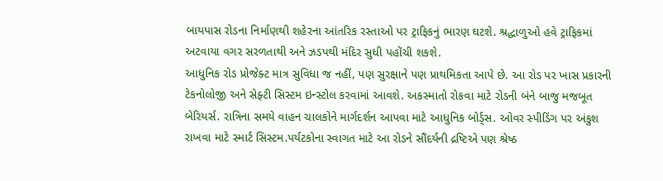બાયપાસ રોડના નિર્માણથી શહેરના આંતરિક રસ્તાઓ પર ટ્રાફિકનું ભારણ ઘટશે. શ્રદ્ધાળુઓ હવે ટ્રાફિકમાં અટવાયા વગર સરળતાથી અને ઝડપથી મંદિર સુધી પહોંચી શકશે.
આધુનિક રોડ પ્રોજેક્ટ માત્ર સુવિધા જ નહીં, પણ સુરક્ષાને પણ પ્રાથમિકતા આપે છે. આ રોડ પર ખાસ પ્રકારની ટેકનોલોજી અને સેફ્ટી સિસ્ટમ ઇન્સ્ટોલ કરવામાં આવશે. અકસ્માતો રોકવા માટે રોડની બંને બાજુ મજબૂત બેરિયર્સ. રાત્રિના સમયે વાહન ચાલકોને માર્ગદર્શન આપવા માટે આધુનિક બોર્ડ્સ. ઓવર સ્પીડિંગ પર અંકુશ રાખવા માટે સ્માર્ટ સિસ્ટમ.પર્યટકોના સ્વાગત માટે આ રોડને સૌંદર્યની દ્રષ્ટિએ પણ શ્રેષ્ઠ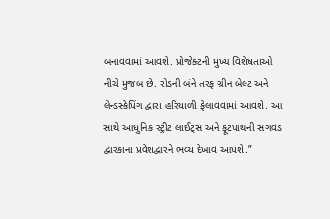બનાવવામાં આવશે. પ્રોજેક્ટની મુખ્ય વિશેષતાઓ નીચે મુજબ છે. રોડની બંને તરફ ગ્રીન બેલ્ટ અને લેન્ડસ્કેપિંગ દ્વારા હરિયાળી ફેલાવવામાં આવશે. આ સાથે આધુનિક સ્ટ્રીટ લાઈટ્સ અને ફૂટપાથની સગવડ દ્વારકાના પ્રવેશદ્વારને ભવ્ય દેખાવ આપશે.”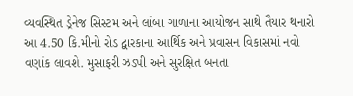વ્યવસ્થિત ડ્રેનેજ સિસ્ટમ અને લાંબા ગાળાના આયોજન સાથે તૈયાર થનારો આ 4.50 કિ.મીનો રોડ દ્વારકાના આર્થિક અને પ્રવાસન વિકાસમાં નવો વણાંક લાવશે. મુસાફરી ઝડપી અને સુરક્ષિત બનતા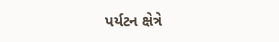પર્યટન ક્ષેત્રે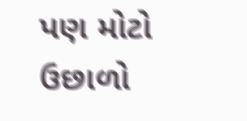પણ મોટો ઉછાળો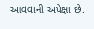આવવાની અપેક્ષા છે.